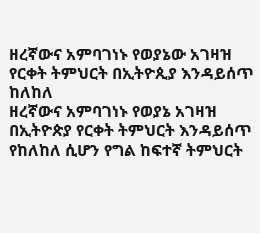ዘረኛውና አምባገነኑ የወያኔው አገዛዝ የርቀት ትምህርት በኢትዮጲያ እንዳይሰጥ ከለከለ
ዘረኛውና አምባገነኑ የወያኔ አገዛዝ በኢትዮጵያ የርቀት ትምህርት እንዳይሰጥ የከለከለ ሲሆን የግል ከፍተኛ ትምህርት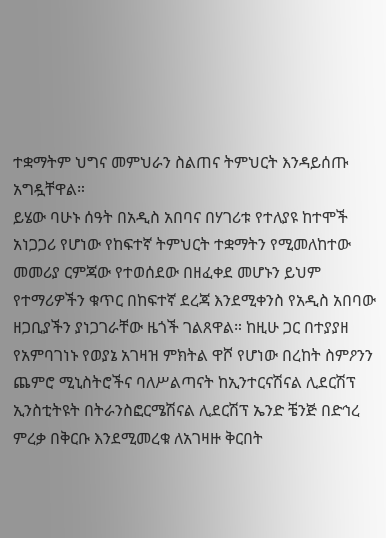ተቋማትም ህግና መምህራን ስልጠና ትምህርት እንዳይሰጡ አግዷቸዋል።
ይሄው ባሁኑ ሰዓት በአዲስ አበባና በሃገሪቱ የተለያዩ ከተሞች አነጋጋሪ የሆነው የከፍተኛ ትምህርት ተቋማትን የሚመለከተው መመሪያ ርምጃው የተወሰደው በዘፈቀደ መሆኑን ይህም የተማሪዎችን ቁጥር በከፍተኛ ደረጃ እንደሚቀንስ የአዲስ አበባው ዘጋቢያችን ያነጋገራቸው ዜጎች ገልጸዋል። ከዚሁ ጋር በተያያዘ የአምባገነኑ የወያኔ አገዛዝ ምክትል ዋሾ የሆነው በረከት ስምዖንን ጨምሮ ሚኒስትሮችና ባለሥልጣናት ከኢንተርናሽናል ሊደርሽፕ ኢንስቲትዩት በትራንስፎርሜሽናል ሊደርሽፕ ኤንድ ቼንጅ በድኅረ ምረቃ በቅርቡ እንደሚመረቁ ለአገዛዙ ቅርበት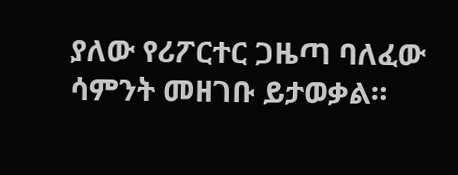ያለው የሪፖርተር ጋዜጣ ባለፈው ሳምንት መዘገቡ ይታወቃል።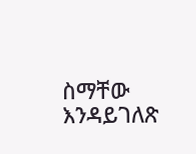ስማቸው እንዳይገለጽ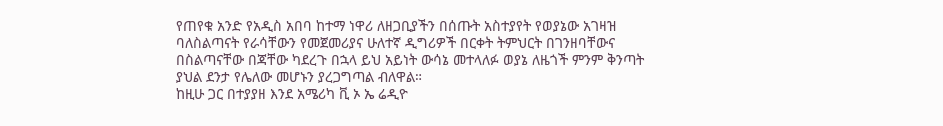የጠየቁ አንድ የአዲስ አበባ ከተማ ነዋሪ ለዘጋቢያችን በሰጡት አስተያየት የወያኔው አገዛዝ ባለስልጣናት የራሳቸውን የመጀመሪያና ሁለተኛ ዲግሪዎች በርቀት ትምህርት በገንዘባቸውና በስልጣናቸው በጃቸው ካደረጉ በኋላ ይህ አይነት ውሳኔ መተላለፉ ወያኔ ለዜጎች ምንም ቅንጣት ያህል ደንታ የሌለው መሆኑን ያረጋግጣል ብለዋል።
ከዚሁ ጋር በተያያዘ እንደ አሜሪካ ቪ ኦ ኤ ሬዲዮ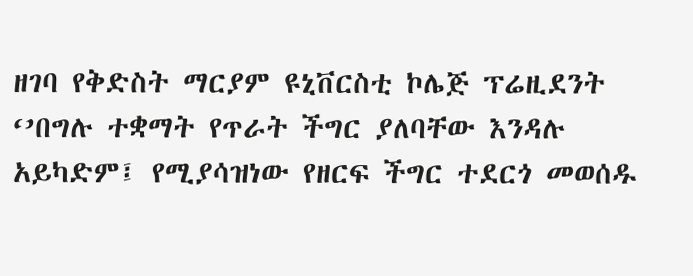ዘገባ የቅድስት ማርያም ዩኒቨርስቲ ኮሌጅ ፕሬዚደንት ‘’በግሉ ተቋማት የጥራት ችግር ያለባቸው እንዳሉ አይካድም፤ የሚያሳዝነው የዘርፍ ችግር ተደርጎ መወሰዱ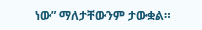ነው” ማለታቸውንም ታውቋል።